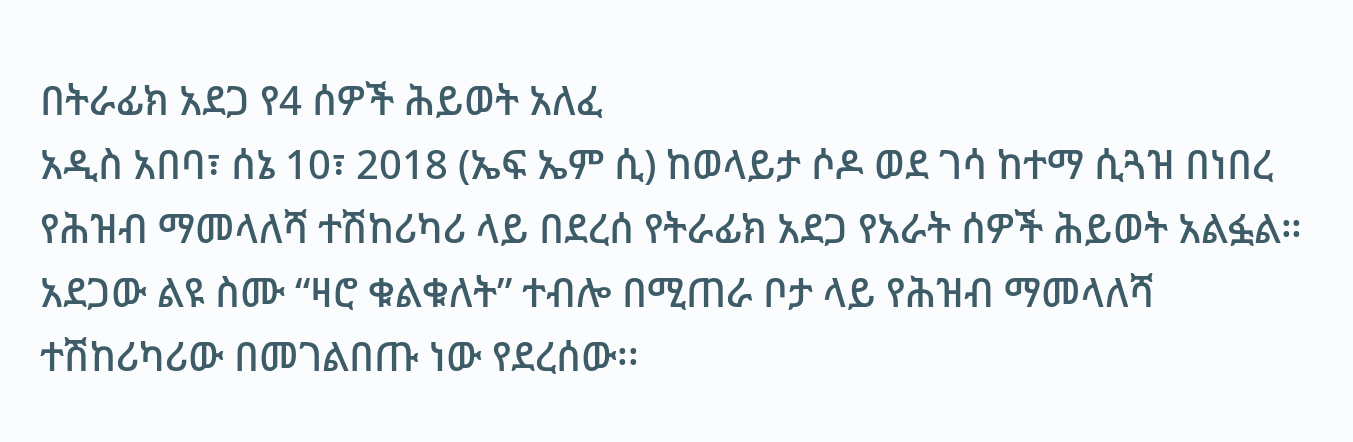በትራፊክ አደጋ የ4 ሰዎች ሕይወት አለፈ
አዲስ አበባ፣ ሰኔ 10፣ 2018 (ኤፍ ኤም ሲ) ከወላይታ ሶዶ ወደ ገሳ ከተማ ሲጓዝ በነበረ የሕዝብ ማመላለሻ ተሽከሪካሪ ላይ በደረሰ የትራፊክ አደጋ የአራት ሰዎች ሕይወት አልፏል።
አደጋው ልዩ ስሙ “ዛሮ ቁልቁለት” ተብሎ በሚጠራ ቦታ ላይ የሕዝብ ማመላለሻ ተሽከሪካሪው በመገልበጡ ነው የደረሰው፡፡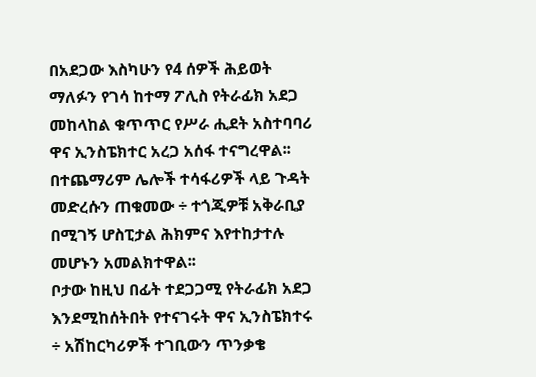በአደጋው እስካሁን የ4 ሰዎች ሕይወት ማለፉን የገሳ ከተማ ፖሊስ የትራፊክ አደጋ መከላከል ቁጥጥር የሥራ ሒደት አስተባባሪ ዋና ኢንስፔክተር አረጋ አሰፋ ተናግረዋል፡፡
በተጨማሪም ሌሎች ተሳፋሪዎች ላይ ጉዳት መድረሱን ጠቁመው ÷ ተጎጂዎቹ አቅራቢያ በሚገኝ ሆስፒታል ሕክምና እየተከታተሉ መሆኑን አመልክተዋል፡፡
ቦታው ከዚህ በፊት ተደጋጋሚ የትራፊክ አደጋ እንደሚከሰትበት የተናገሩት ዋና ኢንስፔክተሩ ÷ አሽከርካሪዎች ተገቢውን ጥንቃቄ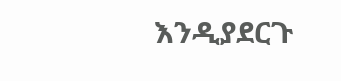እንዲያደርጉ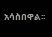አሳስበዋል፡፡